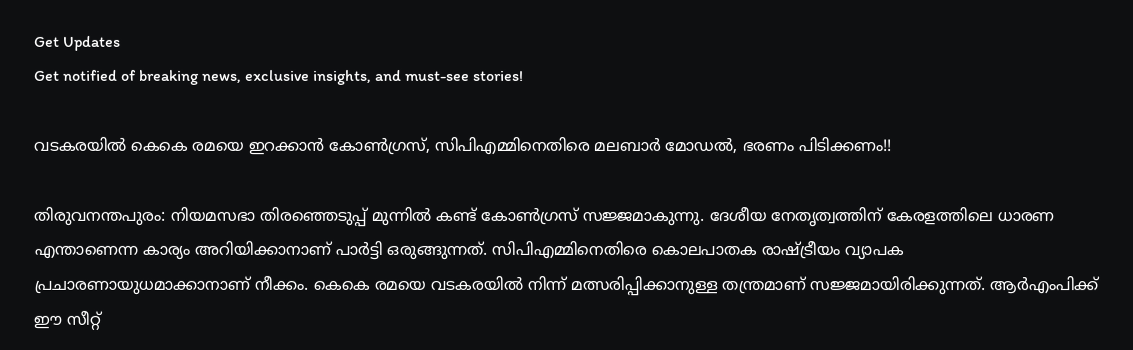Get Updates
Get notified of breaking news, exclusive insights, and must-see stories!

വടകരയില്‍ കെകെ രമയെ ഇറക്കാന്‍ കോണ്‍ഗ്രസ്, സിപിഎമ്മിനെതിരെ മലബാര്‍ മോഡല്‍, ഭരണം പിടിക്കണം!!

തിരുവനന്തപുരം: നിയമസഭാ തിരഞ്ഞെടുപ്പ് മുന്നില്‍ കണ്ട് കോണ്‍ഗ്രസ് സജ്ജമാകുന്നു. ദേശീയ നേതൃത്വത്തിന് കേരളത്തിലെ ധാരണ എന്താണെന്ന കാര്യം അറിയിക്കാനാണ് പാര്‍ട്ടി ഒരുങ്ങുന്നത്. സിപിഎമ്മിനെതിരെ കൊലപാതക രാഷ്ട്രീയം വ്യാപക പ്രചാരണായുധമാക്കാനാണ് നീക്കം. കെകെ രമയെ വടകരയില്‍ നിന്ന് മത്സരിപ്പിക്കാനുള്ള തന്ത്രമാണ് സജ്ജമായിരിക്കുന്നത്. ആര്‍എംപിക്ക് ഈ സീറ്റ്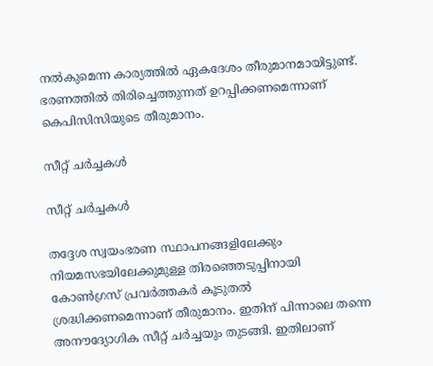നല്‍കുമെന്ന കാര്യത്തില്‍ ഏകദേശം തീരുമാനമായിട്ടുണ്ട്. ഭരണത്തില്‍ തിരിച്ചെത്തുന്നത് ഉറപ്പിക്കണമെന്നാണ് കെപിസിസിയുടെ തീരുമാനം.

സീറ്റ് ചര്‍ച്ചകള്‍

സീറ്റ് ചര്‍ച്ചകള്‍

തദ്ദേശ സ്വയംഭരണ സ്ഥാപനങ്ങളിലേക്കും നിയമസഭയിലേക്കുമുള്ള തിരഞ്ഞെടുപ്പിനായി കോണ്‍ഗ്രസ് പ്രവര്‍ത്തകര്‍ കൂടുതല്‍ ശ്രദ്ധിക്കണമെന്നാണ് തീരുമാനം. ഇതിന് പിന്നാലെ തന്നെ അനൗദ്യോഗിക സീറ്റ് ചര്‍ച്ചയും തുടങ്ങി. ഇതിലാണ്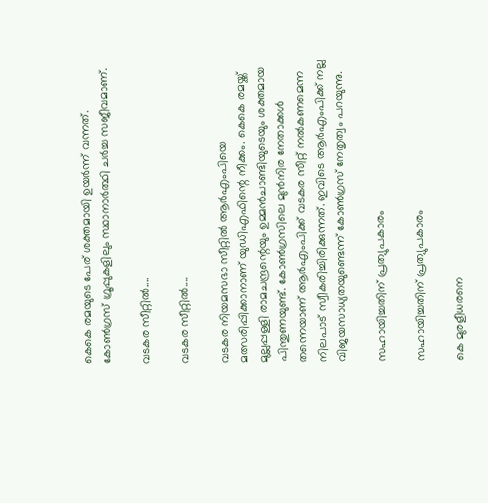കെകെ രമയുടെ പേര് ശക്തമായി ഉയര്‍ന്ന് വന്നത്. കോണ്‍ഗ്രസ് ഗ്രൂപ്പുകളിലും സ്ഥാനാര്‍ത്ഥി ചര്‍ച്ച സജീവമാണ്.

വടകര സീറ്റില്‍....

വടകര സീറ്റില്‍....

വടകര നിയമസഭാ സീറ്റില്‍ ആര്‍എംപിയെ മത്സരിപ്പിക്കാനാണ് യുഡിഎഫിന്റെ നീക്കം. കെകെ രമയ്ക്ക് മുല്ലപ്പള്ളി രാമചന്ദ്രന്റെയും ഉമ്മന്‍ചാണ്ടിയുടെയും ശക്തമായ പിന്തുണയുണ്ട്. കോണ്‍ഗ്രസിലെ മുന്‍നിര നേതാക്കള്‍ തന്നെയാണ് ആര്‍എംപിക്ക് വടകര സീറ്റ് നല്‍കണമെന്ന നിലപാട് സ്വീകരിച്ചിരിക്കുന്നത്. ഇവിടെ ആര്‍എംപിക്ക് നല്ല വിജയസാധ്യതയുണ്ടെന്ന് കോണ്‍ഗ്രസ് നേതൃത്വം പറയുന്നു.

സഹായിച്ചതിന് പ്രത്യുപകാരം

സഹായിച്ചതിന് പ്രത്യുപകാരം

കെ മുരളീധരനെ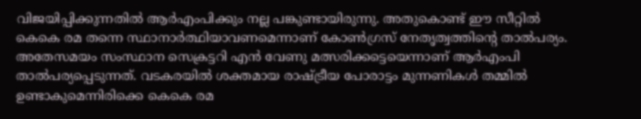വിജയിപ്പിക്കുന്നതില്‍ ആര്‍എംപിക്കും നല്ല പങ്കുണ്ടായിരുന്നു. അതുകൊണ്ട് ഈ സീറ്റില്‍ കെകെ രമ തന്നെ സ്ഥാനാര്‍ത്ഥിയാവണമെന്നാണ് കോണ്‍ഗ്രസ് നേതൃത്വത്തിന്റെ താല്‍പര്യം. അതേസമയം സംസ്ഥാന സെക്രട്ടറി എന്‍ വേണു മത്സരിക്കട്ടെയെന്നാണ് ആര്‍എംപി താല്‍പര്യപ്പെടുന്നത്. വടകരയില്‍ ശക്തമായ രാഷ്ട്രീയ പോരാട്ടം മുന്നണികള്‍ തമ്മില്‍ ഉണ്ടാകുമെന്നിരിക്കെ കെകെ രമ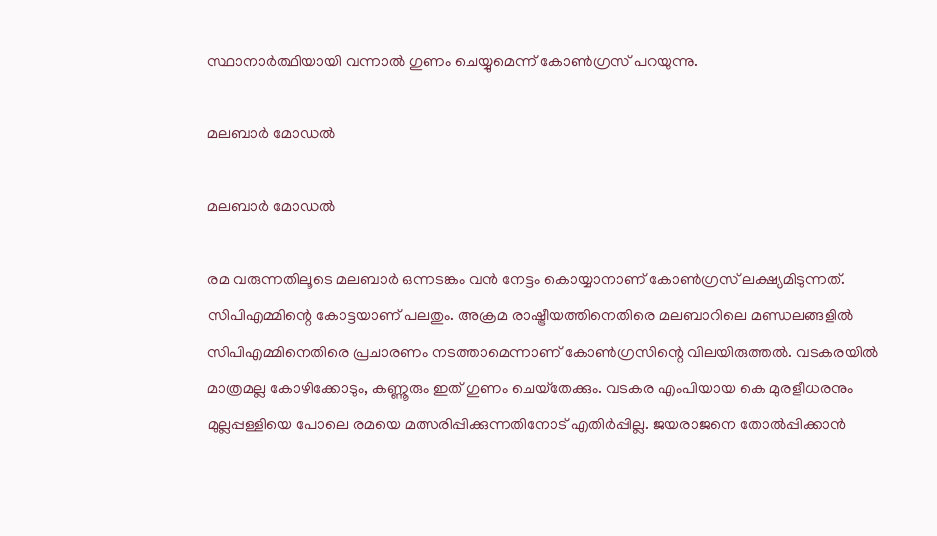സ്ഥാനാര്‍ത്ഥിയായി വന്നാല്‍ ഗുണം ചെയ്യുമെന്ന് കോണ്‍ഗ്രസ് പറയുന്നു.

മലബാര്‍ മോഡല്‍

മലബാര്‍ മോഡല്‍

രമ വരുന്നതിലൂടെ മലബാര്‍ ഒന്നടങ്കം വന്‍ നേട്ടം കൊയ്യാനാണ് കോണ്‍ഗ്രസ് ലക്ഷ്യമിടുന്നത്. സിപിഎമ്മിന്റെ കോട്ടയാണ് പലതും. അക്രമ രാഷ്ട്രീയത്തിനെതിരെ മലബാറിലെ മണ്ഡലങ്ങളില്‍ സിപിഎമ്മിനെതിരെ പ്രചാരണം നടത്താമെന്നാണ് കോണ്‍ഗ്രസിന്റെ വിലയിരുത്തല്‍. വടകരയില്‍ മാത്രമല്ല കോഴിക്കോടും, കണ്ണൂരും ഇത് ഗുണം ചെയ്‌തേക്കും. വടകര എംപിയായ കെ മുരളീധരനും മുല്ലപ്പള്ളിയെ പോലെ രമയെ മത്സരിപ്പിക്കുന്നതിനോട് എതിര്‍പ്പില്ല. ജയരാജനെ തോല്‍പ്പിക്കാന്‍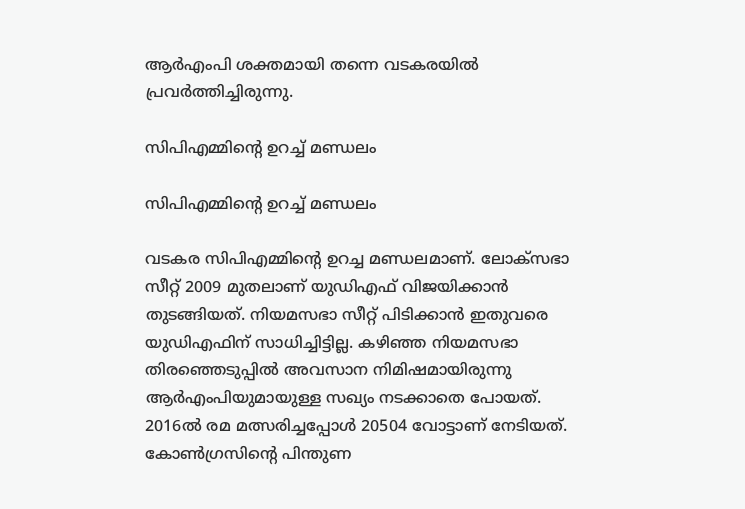ആര്‍എംപി ശക്തമായി തന്നെ വടകരയില്‍ പ്രവര്‍ത്തിച്ചിരുന്നു.

സിപിഎമ്മിന്റെ ഉറച്ച് മണ്ഡലം

സിപിഎമ്മിന്റെ ഉറച്ച് മണ്ഡലം

വടകര സിപിഎമ്മിന്റെ ഉറച്ച മണ്ഡലമാണ്. ലോക്‌സഭാ സീറ്റ് 2009 മുതലാണ് യുഡിഎഫ് വിജയിക്കാന്‍ തുടങ്ങിയത്. നിയമസഭാ സീറ്റ് പിടിക്കാന്‍ ഇതുവരെ യുഡിഎഫിന് സാധിച്ചിട്ടില്ല. കഴിഞ്ഞ നിയമസഭാ തിരഞ്ഞെടുപ്പില്‍ അവസാന നിമിഷമായിരുന്നു ആര്‍എംപിയുമായുള്ള സഖ്യം നടക്കാതെ പോയത്. 2016ല്‍ രമ മത്സരിച്ചപ്പോള്‍ 20504 വോട്ടാണ് നേടിയത്. കോണ്‍ഗ്രസിന്റെ പിന്തുണ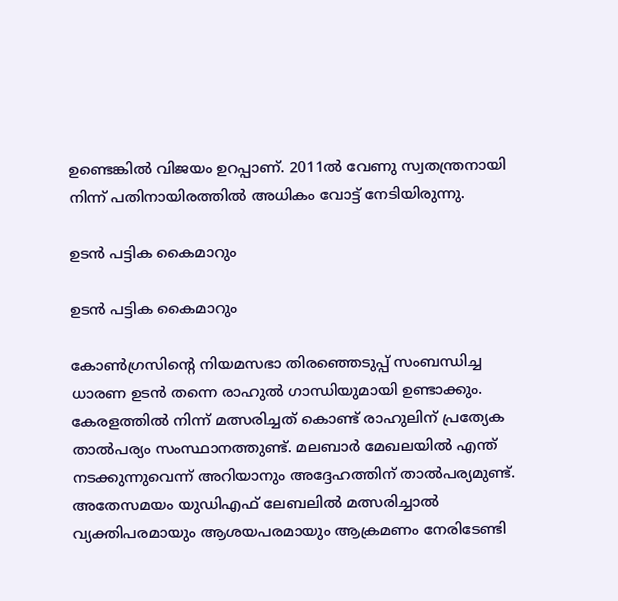ഉണ്ടെങ്കില്‍ വിജയം ഉറപ്പാണ്. 2011ല്‍ വേണു സ്വതന്ത്രനായി നിന്ന് പതിനായിരത്തില്‍ അധികം വോട്ട് നേടിയിരുന്നു.

ഉടന്‍ പട്ടിക കൈമാറും

ഉടന്‍ പട്ടിക കൈമാറും

കോണ്‍ഗ്രസിന്റെ നിയമസഭാ തിരഞ്ഞെടുപ്പ് സംബന്ധിച്ച ധാരണ ഉടന്‍ തന്നെ രാഹുല്‍ ഗാന്ധിയുമായി ഉണ്ടാക്കും. കേരളത്തില്‍ നിന്ന് മത്സരിച്ചത് കൊണ്ട് രാഹുലിന് പ്രത്യേക താല്‍പര്യം സംസ്ഥാനത്തുണ്ട്. മലബാര്‍ മേഖലയില്‍ എന്ത് നടക്കുന്നുവെന്ന് അറിയാനും അദ്ദേഹത്തിന് താല്‍പര്യമുണ്ട്. അതേസമയം യുഡിഎഫ് ലേബലില്‍ മത്സരിച്ചാല്‍ വ്യക്തിപരമായും ആശയപരമായും ആക്രമണം നേരിടേണ്ടി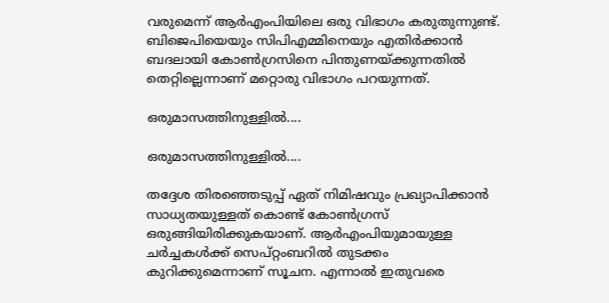വരുമെന്ന് ആര്‍എംപിയിലെ ഒരു വിഭാഗം കരുതുന്നുണ്ട്. ബിജെപിയെയും സിപിഎമ്മിനെയും എതിര്‍ക്കാന്‍ ബദലായി കോണ്‍ഗ്രസിനെ പിന്തുണയ്ക്കുന്നതില്‍ തെറ്റില്ലെന്നാണ് മറ്റൊരു വിഭാഗം പറയുന്നത്.

ഒരുമാസത്തിനുള്ളില്‍....

ഒരുമാസത്തിനുള്ളില്‍....

തദ്ദേശ തിരഞ്ഞെടുപ്പ് ഏത് നിമിഷവും പ്രഖ്യാപിക്കാന്‍ സാധ്യതയുള്ളത് കൊണ്ട് കോണ്‍ഗ്രസ് ഒരുങ്ങിയിരിക്കുകയാണ്. ആര്‍എംപിയുമായുള്ള ചര്‍ച്ചകള്‍ക്ക് സെപ്റ്റംബറില്‍ തുടക്കം കുറിക്കുമെന്നാണ് സൂചന. എന്നാല്‍ ഇതുവരെ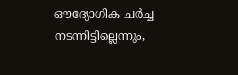ഔദ്യോഗിക ചര്‍ച്ച നടന്നിട്ടില്ലെന്നും,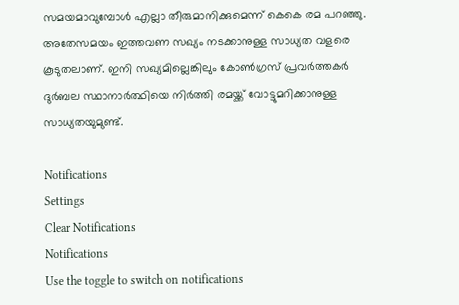സമയമാവുമ്പോള്‍ എല്ലാ തീരുമാനിക്കുമെന്ന് കെകെ രമ പറഞ്ഞു. അതേസമയം ഇത്തവണ സഖ്യം നടക്കാനുള്ള സാധ്യത വളരെ കൂടുതലാണ്. ഇനി സഖ്യമില്ലെങ്കിലും കോണ്‍ഗ്രസ് പ്രവര്‍ത്തകര്‍ ദുര്‍ബല സ്ഥാനാര്‍ത്ഥിയെ നിര്‍ത്തി രമയ്ക്ക് വോട്ടുമറിക്കാനുള്ള സാധ്യതയുമുണ്ട്.

Notifications
Settings
Clear Notifications
Notifications
Use the toggle to switch on notifications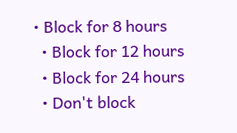• Block for 8 hours
  • Block for 12 hours
  • Block for 24 hours
  • Don't block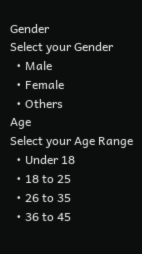Gender
Select your Gender
  • Male
  • Female
  • Others
Age
Select your Age Range
  • Under 18
  • 18 to 25
  • 26 to 35
  • 36 to 45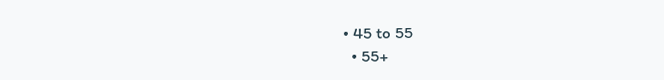• 45 to 55
  • 55+